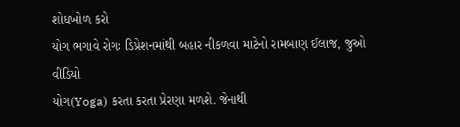શોધખોળ કરો
યોગ ભગાવે રોગઃ ડિપ્રેશનમાંથી બહાર નીકળવા માટેનો રામબાણ ઈલાજ, જુઓ વીડિયો
યોગ(Yoga) કરતા કરતા પ્રેરણા મળશે. જેનાથી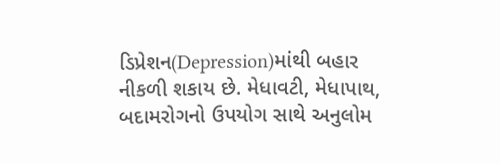ડિપ્રેશન(Depression)માંથી બહાર નીકળી શકાય છે. મેધાવટી, મેધાપાથ, બદામરોગનો ઉપયોગ સાથે અનુલોમ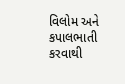વિલોમ અને કપાલભાતી કરવાથી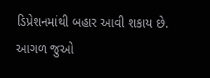ડિપ્રેશનમાંથી બહાર આવી શકાય છે.
આગળ જુઓ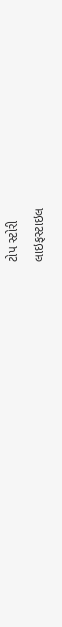ટોપ સ્ટોરી
લાઇફસ્ટાઇલ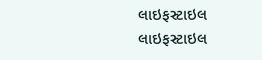લાઇફસ્ટાઇલ
લાઇફસ્ટાઇલ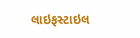લાઇફસ્ટાઇલ